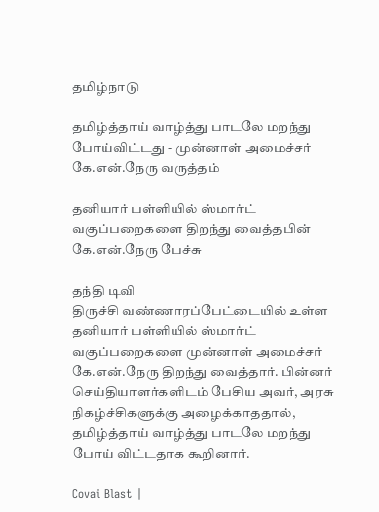தமிழ்நாடு

தமிழ்த்தாய் வாழ்த்து பாடலே மறந்து போய்விட்டது - முன்னாள் அமைச்சர் கே.என்.நேரு வருத்தம்

தனியார் பள்ளியில் ஸ்மார்ட் வகுப்பறைகளை திறந்து வைத்தபின் கே.என்.நேரு பேச்சு

தந்தி டிவி
திருச்சி வண்ணாரப்பேட்டையில் உள்ள தனியார் பள்ளியில் ஸ்மார்ட் வகுப்பறைகளை முன்னாள் அமைச்சர் கே.என்.நேரு திறந்து வைத்தார். பின்னர் செய்தியாளர்களிடம் பேசிய அவர், அரசு நிகழ்ச்சிகளுக்கு அழைக்காததால், தமிழ்த்தாய் வாழ்த்து பாடலே மறந்து போய் விட்டதாக கூறினார்.

Covai Blast |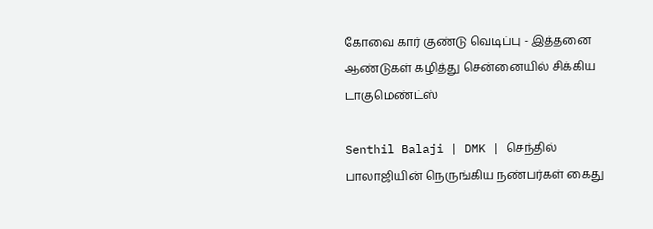கோவை கார் குண்டு வெடிப்பு - இத்தனை ஆண்டுகள் கழித்து சென்னையில் சிக்கிய டாகுமெண்ட்ஸ்

Senthil Balaji | DMK | செந்தில் பாலாஜியின் நெருங்கிய நண்பர்கள் கைது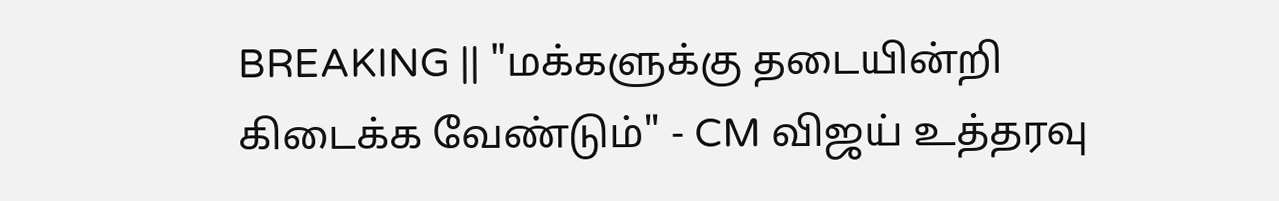BREAKING || "மக்களுக்கு தடையின்றி கிடைக்க வேண்டும்" - CM விஜய் உத்தரவு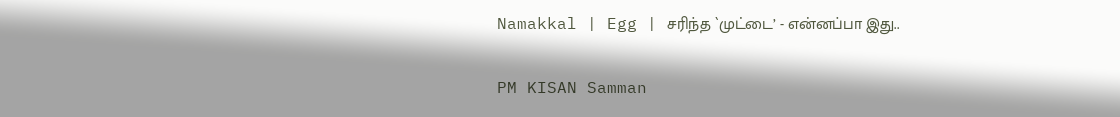Namakkal | Egg | சரிந்த `முட்டை’ - என்னப்பா இது..

PM KISAN Samman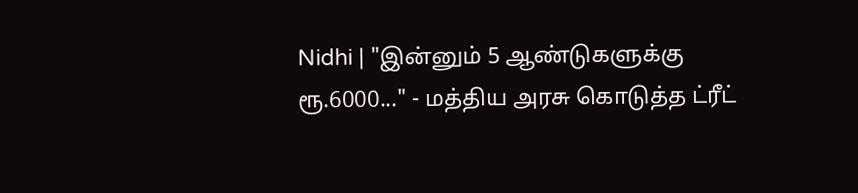Nidhi | "இன்னும் 5 ஆண்டுகளுக்கு ரூ.6000..." - மத்திய அரசு கொடுத்த ட்ரீட்